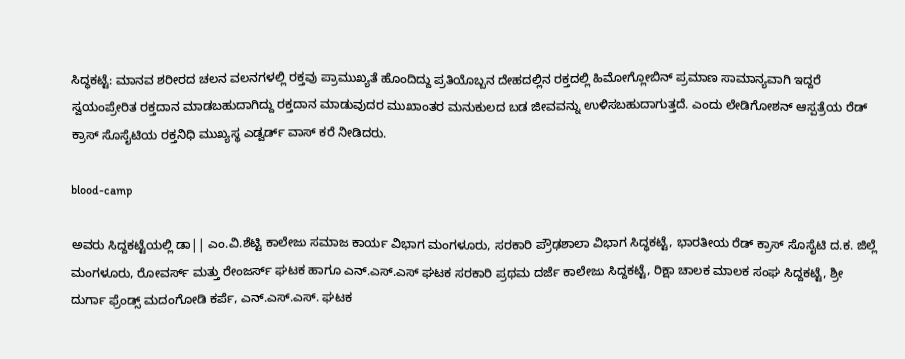ಸಿದ್ಧಕಟ್ಟೆ: ಮಾನವ ಶರೀರದ ಚಲನ ವಲನಗಳಲ್ಲಿ ರಕ್ತವು ಪ್ರಾಮುಖ್ಯತೆ ಹೊಂದಿದ್ದು ಪ್ರತಿಯೊಬ್ಬನ ದೇಹದಲ್ಲಿನ ರಕ್ತದಲ್ಲಿ ಹಿಮೋಗ್ಲೋಬಿನ್ ಪ್ರಮಾಣ ಸಾಮಾನ್ಯವಾಗಿ ಇದ್ದರೆ ಸ್ವಯಂಪ್ರೇರಿತ ರಕ್ತದಾನ ಮಾಡಬಹುದಾಗಿದ್ದು ರಕ್ತದಾನ ಮಾಡುವುದರ ಮುಖಾಂತರ ಮನುಕುಲದ ಬಡ ಜೀವವನ್ನು ಉಳಿಸಬಹುದಾಗುತ್ತದೆ. ಎಂದು ಲೇಡಿಗೋಶನ್ ಆಸ್ಪತ್ರೆಯ ರೆಡ್ ಕ್ರಾಸ್ ಸೊಸೈಟಿಯ ರಕ್ತನಿಧಿ ಮುಖ್ಯಸ್ಥ ಎಡ್ವರ್ಡ್ ವಾಸ್ ಕರೆ ನೀಡಿದರು.

blood-camp

ಅವರು ಸಿದ್ದಕಟ್ಟೆಯಲ್ಲಿ ಡಾ|| ಎಂ.ವಿ.ಶೆಟ್ಟಿ ಕಾಲೇಜು ಸಮಾಜ ಕಾರ್ಯ ವಿಭಾಗ ಮಂಗಳೂರು, ಸರಕಾರಿ ಪ್ರೌಢಶಾಲಾ ವಿಭಾಗ ಸಿದ್ಧಕಟ್ಟೆ, ಭಾರತೀಯ ರೆಡ್ ಕ್ರಾಸ್ ಸೊಸೈಟಿ ದ.ಕ. ಜಿಲ್ಲೆ ಮಂಗಳೂರು, ರೋವರ್ಸ್ ಮತ್ತು ರೇಂಜರ್ಸ್ ಘಟಕ ಹಾಗೂ ಎನ್.ಎಸ್.ಎಸ್ ಘಟಕ ಸರಕಾರಿ ಪ್ರಥಮ ದರ್ಜೆ ಕಾಲೇಜು ಸಿದ್ದಕಟ್ಟೆ, ರಿಕ್ಷಾ ಚಾಲಕ ಮಾಲಕ ಸಂಘ ಸಿದ್ದಕಟ್ಟೆ, ಶ್ರೀ ದುರ್ಗಾ ಫ್ರೆಂಡ್ಸ್ ಮದಂಗೋಡಿ ಕರ್ಪೆ, ಎನ್.ಎಸ್.ಎಸ್. ಘಟಕ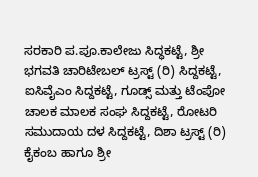ಸರಕಾರಿ ಪ.ಪೂ.ಕಾಲೇಜು ಸಿದ್ಧಕಟ್ಟೆ, ಶ್ರೀ ಭಗವತಿ ಚಾರಿಟೇಬಲ್ ಟ್ರಸ್ಟ್ (ರಿ) ಸಿದ್ದಕಟ್ಟೆ, ಐಸಿವೈಎಂ ಸಿದ್ದಕಟ್ಟೆ, ಗೂಡ್ಸ್ ಮತ್ತು ಟೆಂಪೋ ಚಾಲಕ ಮಾಲಕ ಸಂಘ ಸಿದ್ದಕಟ್ಟೆ, ರೋಟರಿ ಸಮುದಾಯ ದಳ ಸಿದ್ದಕಟ್ಟೆ, ದಿಶಾ ಟ್ರಸ್ಟ್ (ರಿ) ಕೈಕಂಬ ಹಾಗೂ ಶ್ರೀ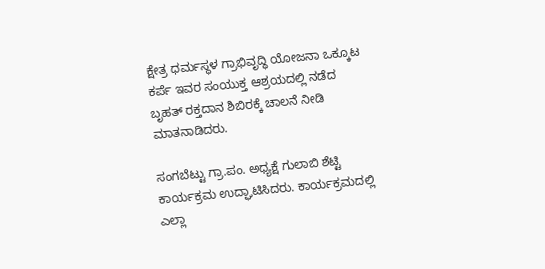ಕ್ಷೇತ್ರ ಧರ್ಮಸ್ಥಳ ಗ್ರಾಭಿವೃದ್ಧಿ ಯೋಜನಾ ಒಕ್ಕೂಟ ಕರ್ಪೆ ಇವರ ಸಂಯುಕ್ತ ಆಶ್ರಯದಲ್ಲಿ ನಡೆದ ಬೃಹತ್ ರಕ್ತದಾನ ಶಿಬಿರಕ್ಕೆ ಚಾಲನೆ ನೀಡಿ ಮಾತನಾಡಿದರು.

ಸಂಗಬೆಟ್ಟು ಗ್ರಾ.ಪಂ. ಅಧ್ಯಕ್ಷೆ ಗುಲಾಬಿ ಶೆಟ್ಟಿ ಕಾರ್ಯಕ್ರಮ ಉದ್ಘಾಟಿಸಿದರು. ಕಾರ್ಯಕ್ರಮದಲ್ಲಿ ಎಲ್ಲಾ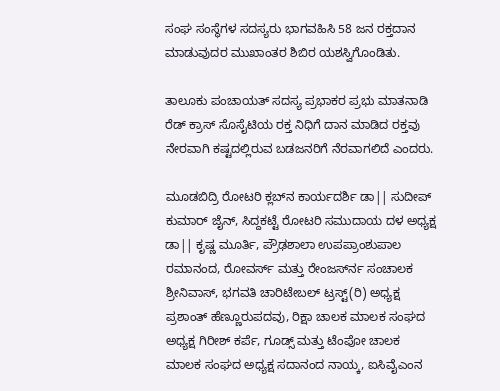ಸಂಘ ಸಂಸ್ಥೆಗಳ ಸದಸ್ಯರು ಭಾಗವಹಿಸಿ 58 ಜನ ರಕ್ತದಾನ ಮಾಡುವುದರ ಮುಖಾಂತರ ಶಿಬಿರ ಯಶಸ್ವಿಗೊಂಡಿತು.

ತಾಲೂಕು ಪಂಚಾಯತ್ ಸದಸ್ಯ ಪ್ರಭಾಕರ ಪ್ರಭು ಮಾತನಾಡಿ ರೆಡ್ ಕ್ರಾಸ್ ಸೊಸೈಟಿಯ ರಕ್ತ ನಿಧಿಗೆ ದಾನ ಮಾಡಿದ ರಕ್ತವು ನೇರವಾಗಿ ಕಷ್ಟದಲ್ಲಿರುವ ಬಡಜನರಿಗೆ ನೆರವಾಗಲಿದೆ ಎಂದರು.

ಮೂಡಬಿದ್ರಿ ರೋಟರಿ ಕ್ಲಬ್‍ನ ಕಾರ್ಯದರ್ಶಿ ಡಾ|| ಸುದೀಪ್ ಕುಮಾರ್ ಜೈನ್, ಸಿದ್ದಕಟ್ಟೆ ರೋಟರಿ ಸಮುದಾಯ ದಳ ಅಧ್ಯಕ್ಷ ಡಾ|| ಕೃಷ್ಣ ಮೂರ್ತಿ, ಪ್ರೌಢಶಾಲಾ ಉಪಪ್ರಾಂಶುಪಾಲ ರಮಾನಂದ, ರೋವರ್ಸ್ ಮತ್ತು ರೇಂಜರ್ಸ್‍ನ ಸಂಚಾಲಕ ಶ್ರೀನಿವಾಸ್, ಭಗವತಿ ಚಾರಿಟೇಬಲ್ ಟ್ರಸ್ಟ್(ರಿ) ಅಧ್ಯಕ್ಷ ಪ್ರಶಾಂತ್ ಹೆಣ್ಣೂರುಪದವು, ರಿಕ್ಷಾ ಚಾಲಕ ಮಾಲಕ ಸಂಘದ ಅಧ್ಯಕ್ಷ ಗಿರೀಶ್ ಕರ್ಪೆ, ಗೂಡ್ಸ್ ಮತ್ತು ಟೆಂಪೋ ಚಾಲಕ ಮಾಲಕ ಸಂಘದ ಅಧ್ಯಕ್ಷ ಸದಾನಂದ ನಾಯ್ಕ, ಐಸಿವೈಎಂನ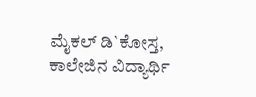ಮೈಕಲ್ ಡಿ`ಕೋಸ್ತ, ಕಾಲೇಜಿನ ವಿದ್ಯಾರ್ಥಿ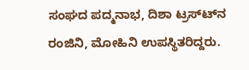ಸಂಘದ ಪದ್ಮನಾಭ, ದಿಶಾ ಟ್ರಸ್ಟ್‍ನ ರಂಜಿನಿ, ಮೋಹಿನಿ ಉಪಸ್ಥಿತರಿದ್ದರು.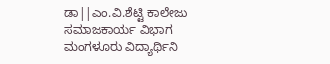ಡಾ||ಎಂ.ವಿ.ಶೆಟ್ಟಿ ಕಾಲೇಜು ಸಮಾಜಕಾರ್ಯ ವಿಭಾಗ ಮಂಗಳೂರು ವಿದ್ಯಾರ್ಥಿನಿ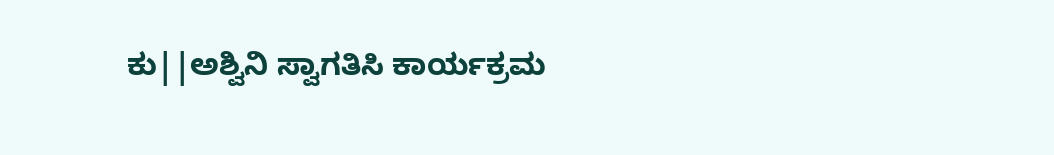ಕು||ಅಶ್ವಿನಿ ಸ್ವಾಗತಿಸಿ ಕಾರ್ಯಕ್ರಮ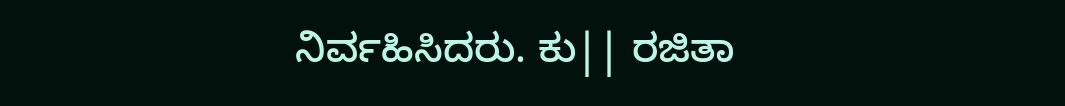ನಿರ್ವಹಿಸಿದರು. ಕು|| ರಜಿತಾ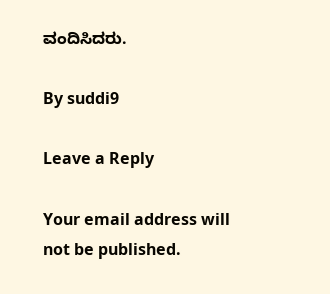ವಂದಿಸಿದರು.

By suddi9

Leave a Reply

Your email address will not be published.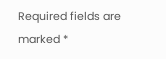Required fields are marked *